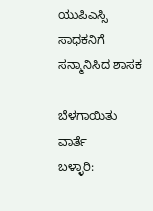ಯುಪಿಎಸ್ಸಿ ಸಾಧಕನಿಗೆ ಸನ್ಮಾನಿಸಿದ ಶಾಸಕ

ಬೆಳಗಾಯಿತು ವಾರ್ತೆ
ಬಳ್ಳಾರಿ: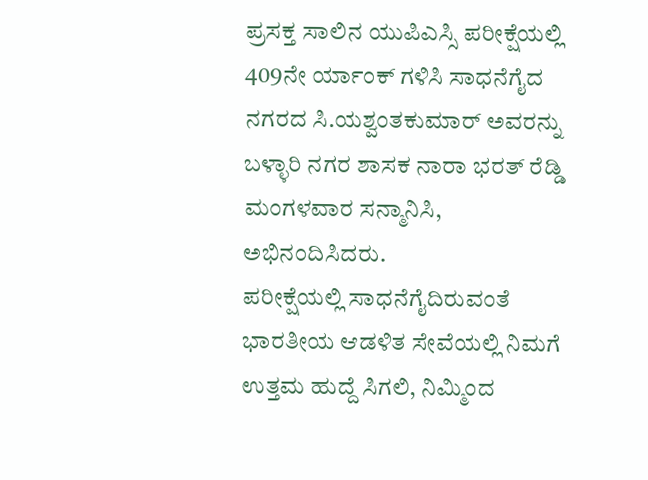ಪ್ರಸಕ್ತ ಸಾಲಿನ ಯುಪಿಎಸ್ಸಿ ಪರೀಕ್ಷೆಯಲ್ಲಿ 409ನೇ ರ್ಯಾಂಕ್ ಗಳಿಸಿ ಸಾಧನೆಗೈದ ನಗರದ ಸಿ.ಯಶ್ವಂತಕುಮಾರ್ ಅವರನ್ನು ಬಳ್ಳಾರಿ ನಗರ ಶಾಸಕ ನಾರಾ ಭರತ್ ರೆಡ್ಡಿ ಮಂಗಳವಾರ ಸನ್ಮಾನಿಸಿ, ಅಭಿನಂದಿಸಿದರು.
ಪರೀಕ್ಷೆಯಲ್ಲಿ ಸಾಧನೆಗೈದಿರುವಂತೆ ಭಾರತೀಯ ಆಡಳಿತ ಸೇವೆಯಲ್ಲಿ ನಿಮಗೆ ಉತ್ತಮ ಹುದ್ದೆ ಸಿಗಲಿ, ನಿಮ್ಮಿಂದ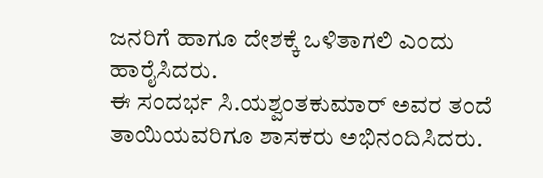ಜನರಿಗೆ ಹಾಗೂ ದೇಶಕ್ಕೆ ಒಳಿತಾಗಲಿ ಎಂದು ಹಾರೈಸಿದರು.
ಈ ಸಂದರ್ಭ ಸಿ.ಯಶ್ವಂತಕುಮಾರ್ ಅವರ ತಂದೆ ತಾಯಿಯವರಿಗೂ ಶಾಸಕರು ಅಭಿನಂದಿಸಿದರು.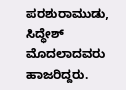ಪರಶುರಾಮುಡು, ಸಿದ್ಧೇಶ್ ಮೊದಲಾದವರು ಹಾಜರಿದ್ದರು.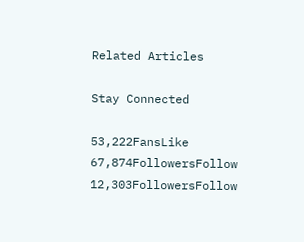Related Articles

Stay Connected

53,222FansLike
67,874FollowersFollow
12,303FollowersFollow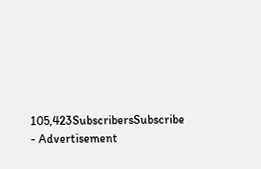105,423SubscribersSubscribe
- Advertisement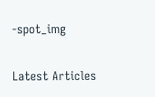-spot_img

Latest Articles